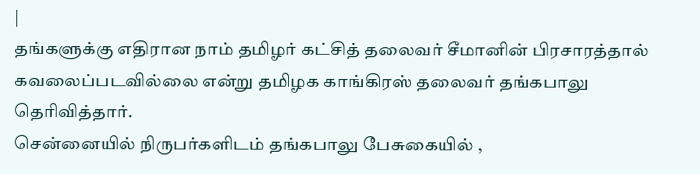|
தங்களுக்கு எதிரான நாம் தமிழர் கட்சித் தலைவர் சீமானின் பிரசாரத்தால் கவலைப்படவில்லை என்று தமிழக காங்கிரஸ் தலைவர் தங்கபாலு தெரிவித்தார்.
சென்னையில் நிருபர்களிடம் தங்கபாலு பேசுகையில் ,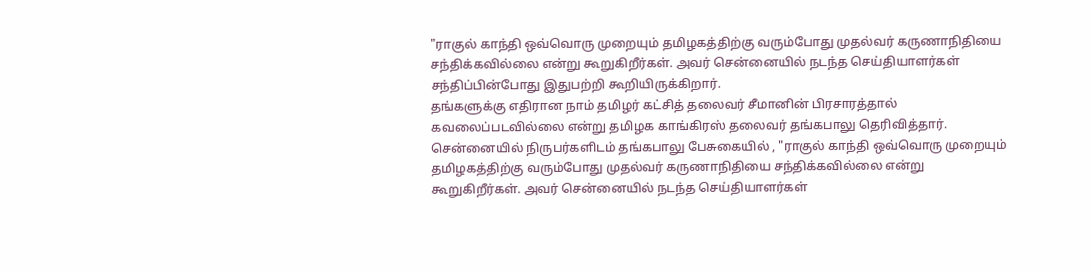"ராகுல் காந்தி ஒவ்வொரு முறையும் தமிழகத்திற்கு வரும்போது முதல்வர் கருணாநிதியை சந்திக்கவில்லை என்று கூறுகிறீர்கள். அவர் சென்னையில் நடந்த செய்தியாளர்கள் சந்திப்பின்போது இதுபற்றி கூறியிருக்கிறார்.
தங்களுக்கு எதிரான நாம் தமிழர் கட்சித் தலைவர் சீமானின் பிரசாரத்தால் கவலைப்படவில்லை என்று தமிழக காங்கிரஸ் தலைவர் தங்கபாலு தெரிவித்தார்.
சென்னையில் நிருபர்களிடம் தங்கபாலு பேசுகையில் , "ராகுல் காந்தி ஒவ்வொரு முறையும் தமிழகத்திற்கு வரும்போது முதல்வர் கருணாநிதியை சந்திக்கவில்லை என்று கூறுகிறீர்கள். அவர் சென்னையில் நடந்த செய்தியாளர்கள்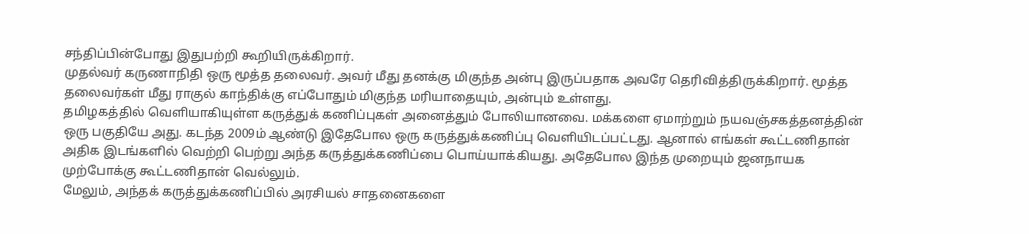சந்திப்பின்போது இதுபற்றி கூறியிருக்கிறார்.
முதல்வர் கருணாநிதி ஒரு மூத்த தலைவர். அவர் மீது தனக்கு மிகுந்த அன்பு இருப்பதாக அவரே தெரிவித்திருக்கிறார். மூத்த தலைவர்கள் மீது ராகுல் காந்திக்கு எப்போதும் மிகுந்த மரியாதையும், அன்பும் உள்ளது.
தமிழகத்தில் வெளியாகியுள்ள கருத்துக் கணிப்புகள் அனைத்தும் போலியானவை. மக்களை ஏமாற்றும் நயவஞ்சகத்தனத்தின் ஒரு பகுதியே அது. கடந்த 2009ம் ஆண்டு இதேபோல ஒரு கருத்துக்கணிப்பு வெளியிடப்பட்டது. ஆனால் எங்கள் கூட்டணிதான் அதிக இடங்களில் வெற்றி பெற்று அந்த கருத்துக்கணிப்பை பொய்யாக்கியது. அதேபோல இந்த முறையும் ஜனநாயக முற்போக்கு கூட்டணிதான் வெல்லும்.
மேலும், அந்தக் கருத்துக்கணிப்பில் அரசியல் சாதனைகளை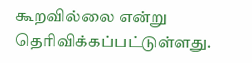கூறவில்லை என்று தெரிவிக்கப்பட்டுள்ளது.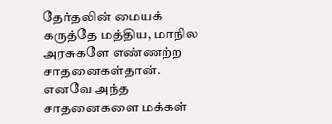தேர்தலின் மையக் கருத்தே மத்திய, மாநில அரசுகளே எண்ணற்ற சாதனைகள்தான். எனவே அந்த சாதனைகளை மக்கள்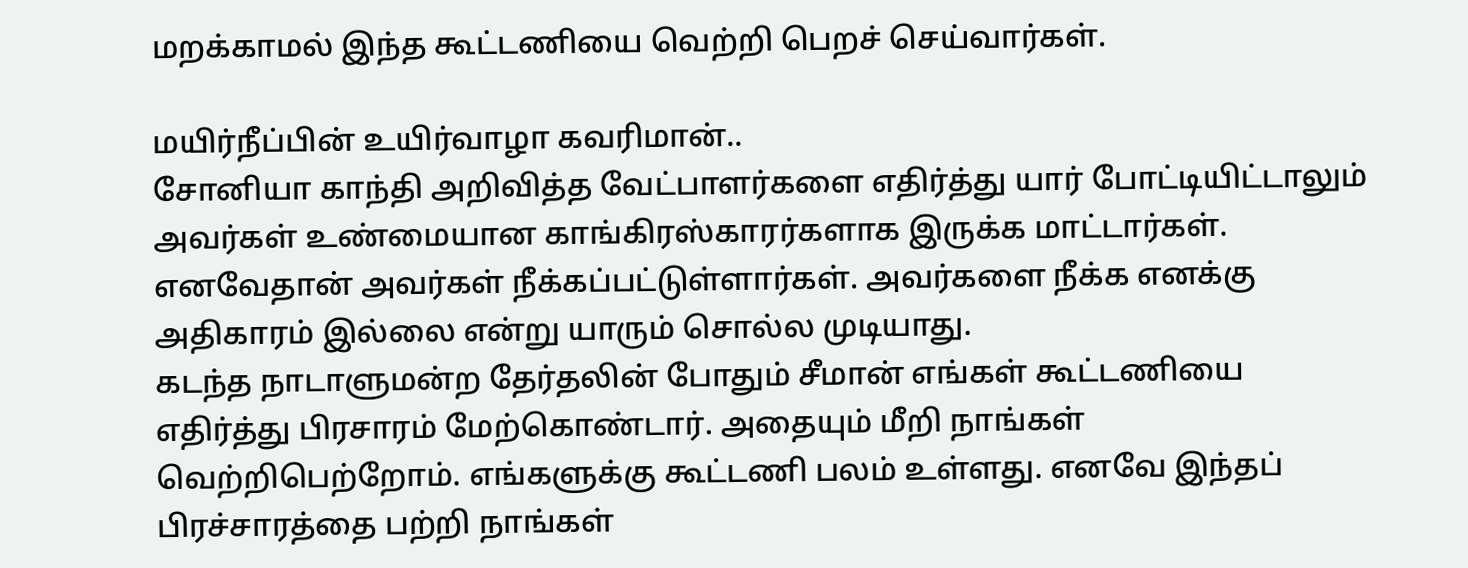மறக்காமல் இந்த கூட்டணியை வெற்றி பெறச் செய்வார்கள்.

மயிர்நீப்பின் உயிர்வாழா கவரிமான்..
சோனியா காந்தி அறிவித்த வேட்பாளர்களை எதிர்த்து யார் போட்டியிட்டாலும் அவர்கள் உண்மையான காங்கிரஸ்காரர்களாக இருக்க மாட்டார்கள். எனவேதான் அவர்கள் நீக்கப்பட்டுள்ளார்கள். அவர்களை நீக்க எனக்கு அதிகாரம் இல்லை என்று யாரும் சொல்ல முடியாது.
கடந்த நாடாளுமன்ற தேர்தலின் போதும் சீமான் எங்கள் கூட்டணியை எதிர்த்து பிரசாரம் மேற்கொண்டார். அதையும் மீறி நாங்கள் வெற்றிபெற்றோம். எங்களுக்கு கூட்டணி பலம் உள்ளது. எனவே இந்தப் பிரச்சாரத்தை பற்றி நாங்கள்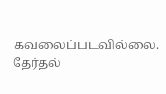கவலைப்படவில்லை.
தேர்தல்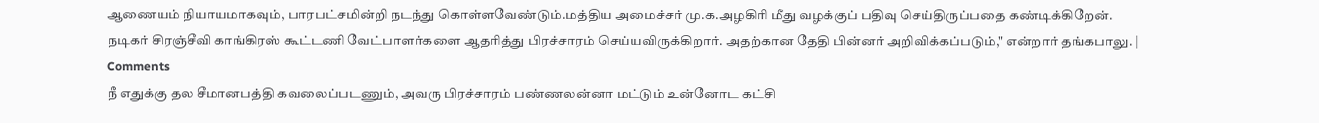ஆணையம் நியாயமாகவும், பாரபட்சமின்றி நடந்து கொள்ளவேண்டும்.மத்திய அமைச்சர் மு.க.அழகிரி மீது வழக்குப் பதிவு செய்திருப்பதை கண்டிக்கிறேன்.
நடிகர் சிரஞ்சீவி காங்கிரஸ் கூட்டணி வேட்பாளர்களை ஆதரித்து பிரச்சாரம் செய்யவிருக்கிறார். அதற்கான தேதி பின்னர் அறிவிக்கப்படும்," என்றார் தங்கபாலு. |
Comments
நீ எதுக்கு தல சீமானபத்தி கவலைப்படணும், அவரு பிரச்சாரம் பண்ணலன்னா மட்டும் உன்னோட கட்சி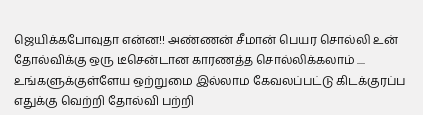ஜெயிக்கபோவுதா என்ன!! அண்ணன் சீமான் பெயர சொல்லி உன் தோல்விக்கு ஒரு டீசென்டான காரணத்த சொல்லிக்கலாம் .... உங்களுக்குள்ளேய ஒற்றுமை இல்லாம கேவலப்பட்டு கிடக்குரப்ப எதுக்கு வெற்றி தோல்வி பற்றி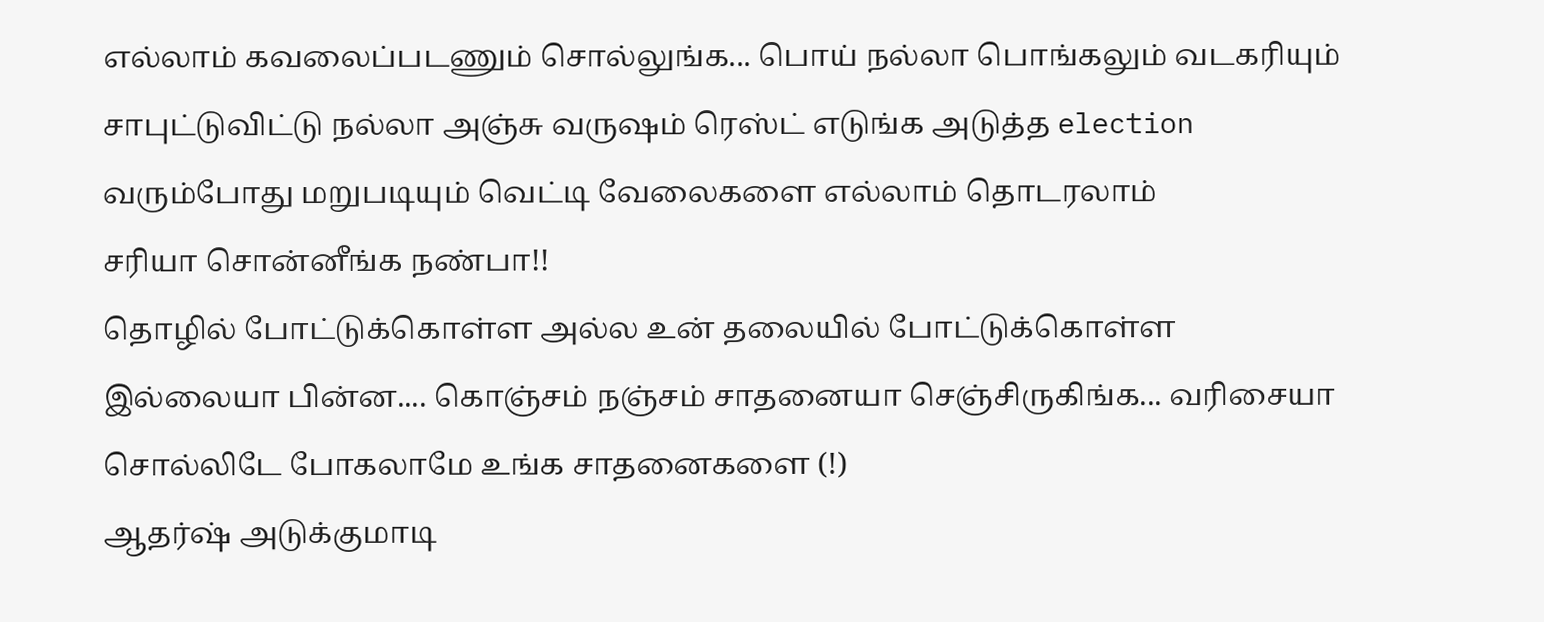எல்லாம் கவலைப்படணும் சொல்லுங்க... பொய் நல்லா பொங்கலும் வடகரியும் சாபுட்டுவிட்டு நல்லா அஞ்சு வருஷம் ரெஸ்ட் எடுங்க அடுத்த election வரும்போது மறுபடியும் வெட்டி வேலைகளை எல்லாம் தொடரலாம்
சரியா சொன்னீங்க நண்பா!!
தொழில் போட்டுக்கொள்ள அல்ல உன் தலையில் போட்டுக்கொள்ள
இல்லையா பின்ன.... கொஞ்சம் நஞ்சம் சாதனையா செஞ்சிருகிங்க... வரிசையா சொல்லிடே போகலாமே உங்க சாதனைகளை (!)
ஆதர்ஷ் அடுக்குமாடி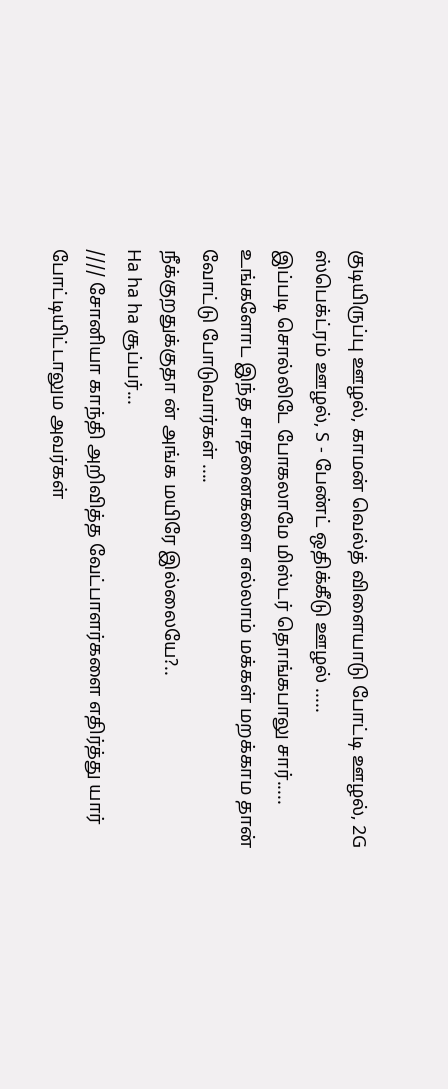குடியிருப்பு ஊழல், காமன் வெல்த் விளையாடு போட்டி ஊழல், 2G ஸ்பெக்ட்ரம் ஊழல், S - பேண்ட் ஒதிக்கீடு ஊழல் .....
இப்படி சொல்லிடே போகலாமே மிஸ்டர் தொங்கபாலு சார்.....
உங்களோட இந்த சாதனைகளை எல்லாம் மக்கள் மறக்காம தான் வோட்டு போடுவார்கள் ....
நீக்குறதுக்குதா ன் அங்க மயிரே இல்லையே?..
Ha ha ha சூப்பர்...
//// சோனியா காந்தி அறிவித்த வேட்பாளர்களை எதிர்த்து யார் போட்டியிட்டாலும அவர்கள்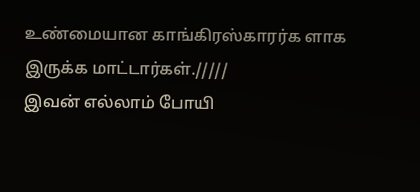உண்மையான காங்கிரஸ்காரர்க ளாக இருக்க மாட்டார்கள்./////
இவன் எல்லாம் போயி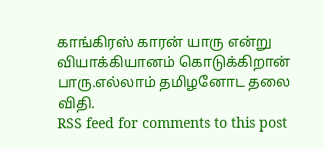காங்கிரஸ் காரன் யாரு என்று வியாக்கியானம் கொடுக்கிறான் பாரு.எல்லாம் தமிழனோட தலை விதி.
RSS feed for comments to this post